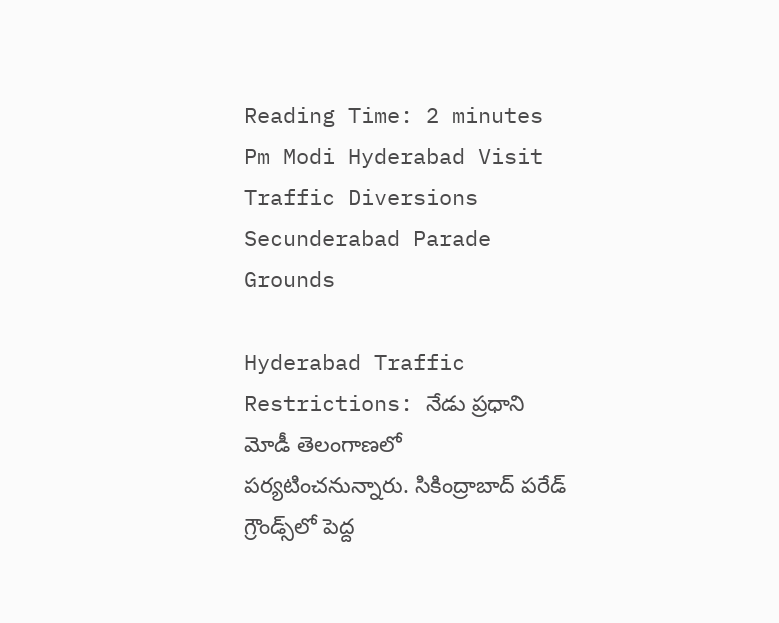Reading Time: 2 minutes
Pm Modi Hyderabad Visit Traffic Diversions Secunderabad Parade Grounds

Hyderabad Traffic Restrictions: నేడు ప్రధాని మోడీ తెలంగాణలో పర్యటించనున్నారు. సికింద్రాబాద్ పరేడ్ గ్రౌండ్స్‌‌లో పెద్ద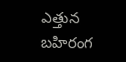ఎత్తున బహిరంగ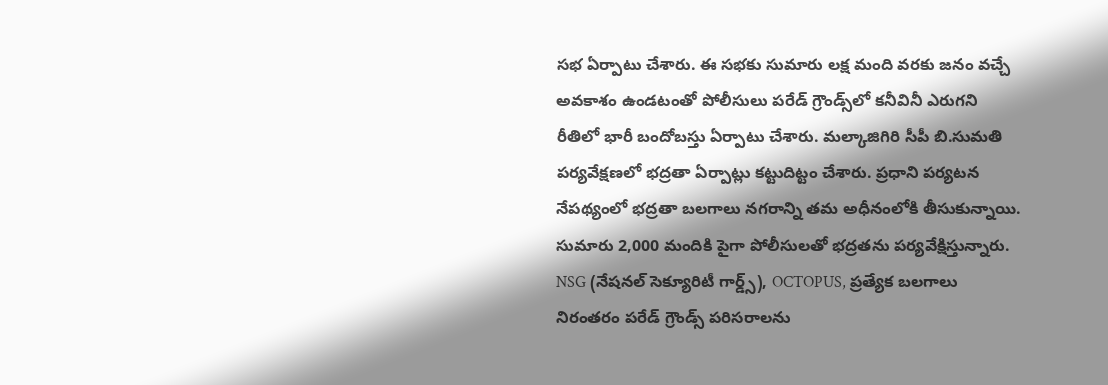సభ ఏర్పాటు చేశారు. ఈ సభకు సుమారు లక్ష మంది వరకు జనం వచ్చే అవకాశం ఉండటంతో పోలీసులు పరేడ్ గ్రౌండ్స్‌లో కనీవినీ ఎరుగని రీతిలో భారీ బందోబస్తు ఏర్పాటు చేశారు. మల్కాజిగిరి సీపీ బి.సుమతి పర్యవేక్షణలో భద్రతా ఏర్పాట్లు కట్టుదిట్టం చేశారు. ప్రధాని పర్యటన నేపథ్యంలో భద్రతా బలగాలు నగరాన్ని తమ అధీనంలోకి తీసుకున్నాయి. సుమారు 2,000 మందికి పైగా పోలీసులతో భద్రతను పర్యవేక్షిస్తున్నారు. NSG (నేషనల్ సెక్యూరిటీ గార్డ్స్), OCTOPUS, ప్రత్యేక బలగాలు నిరంతరం పరేడ్ గ్రౌండ్స్ పరిసరాలను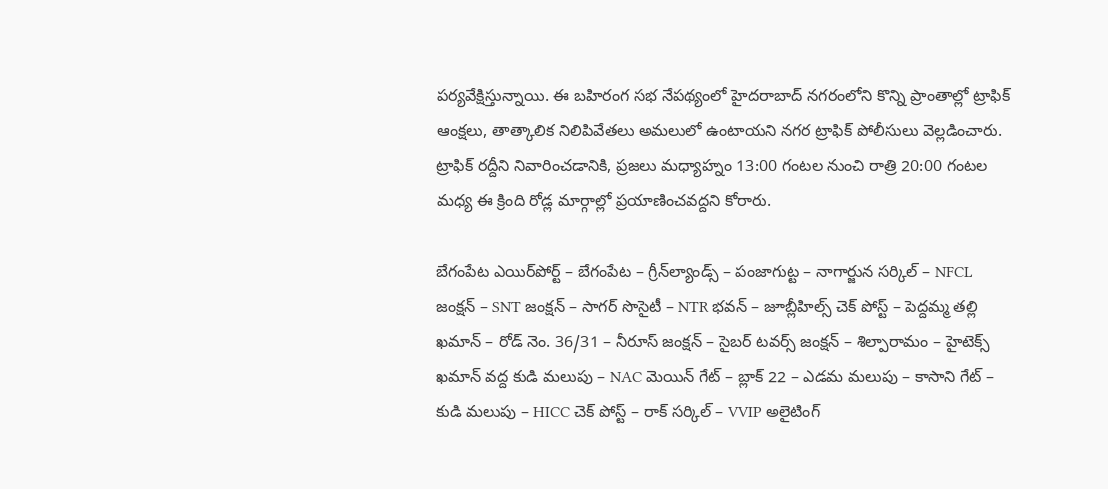పర్యవేక్షిస్తున్నాయి. ఈ బహిరంగ సభ నేపథ్యంలో హైదరాబాద్ నగరంలోని కొన్ని ప్రాంతాల్లో ట్రాఫిక్ ఆంక్షలు, తాత్కాలిక నిలిపివేతలు అమలులో ఉంటాయని నగర ట్రాఫిక్ పోలీసులు వెల్లడించారు. ట్రాఫిక్ రద్దీని నివారించడానికి, ప్రజలు మధ్యాహ్నం 13:00 గంటల నుంచి రాత్రి 20:00 గంటల మధ్య ఈ క్రింది రోడ్ల మార్గాల్లో ప్రయాణించవద్దని కోరారు.

బేగంపేట ఎయిర్‌పోర్ట్ – బేగంపేట – గ్రీన్‌ల్యాండ్స్ – పంజాగుట్ట – నాగార్జున సర్కిల్ – NFCL జంక్షన్ – SNT జంక్షన్ – సాగర్ సొసైటీ – NTR భవన్ – జూబ్లీహిల్స్ చెక్ పోస్ట్ – పెద్దమ్మ తల్లి ఖమాన్ – రోడ్ నెం. 36/31 – నీరూస్ జంక్షన్ – సైబర్ టవర్స్ జంక్షన్ – శిల్పారామం – హైటెక్స్ ఖమాన్ వద్ద కుడి మలుపు – NAC మెయిన్ గేట్ – బ్లాక్ 22 – ఎడమ మలుపు – కాసాని గేట్ – కుడి మలుపు – HICC చెక్ పోస్ట్ – రాక్ సర్కిల్ – VVIP అలైటింగ్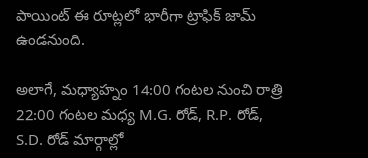పాయింట్ ఈ రూట్లలో భారీగా ట్రాఫిక్ జామ్ ఉండనుంది.

అలాగే, మధ్యాహ్నం 14:00 గంటల నుంచి రాత్రి 22:00 గంటల మధ్య M.G. రోడ్, R.P. రోడ్, S.D. రోడ్ మార్గాల్లో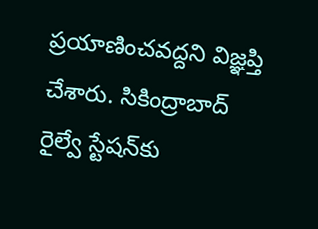ప్రయాణించవద్దని విజ్ఞప్తి చేశారు. సికింద్రాబాద్ రైల్వే స్టేషన్‌కు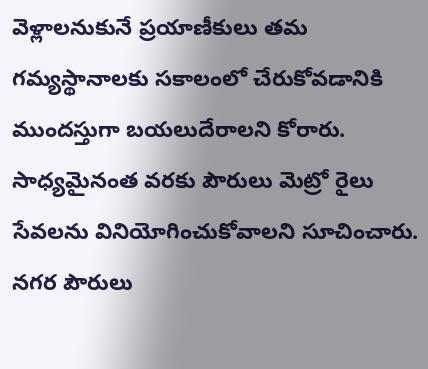వెళ్లాలనుకునే ప్రయాణీకులు తమ గమ్యస్థానాలకు సకాలంలో చేరుకోవడానికి ముందస్తుగా బయలుదేరాలని కోరారు. సాధ్యమైనంత వరకు పౌరులు మెట్రో రైలు సేవలను వినియోగించుకోవాలని సూచించారు. నగర పౌరులు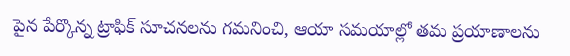పైన పేర్కొన్న ట్రాఫిక్ సూచనలను గమనించి, ఆయా సమయాల్లో తమ ప్రయాణాలను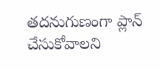తదనుగుణంగా ప్లాన్ చేసుకోవాలని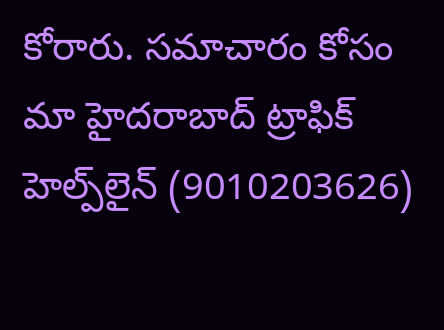కోరారు. సమాచారం కోసం మా హైదరాబాద్ ట్రాఫిక్ హెల్ప్‌లైన్ (9010203626)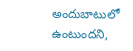అందుబాటులో ఉంటుందని,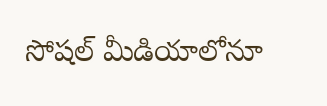సోషల్ మీడియాలోనూ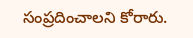సంప్రదించాలని కోరారు.